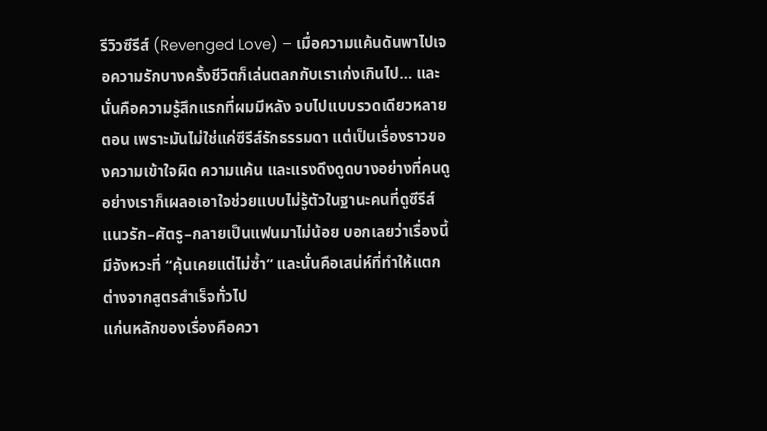รีวิวซีรีส์ (Revenged Love) – เมื่อความแค้นดันพาไปเจอความรักบางครั้งชีวิตก็เล่นตลกกับเราเก่งเกินไป… และนั่นคือความรู้สึกแรกที่ผมมีหลัง จบไปแบบรวดเดียวหลายตอน เพราะมันไม่ใช่แค่ซีรีส์รักธรรมดา แต่เป็นเรื่องราวของความเข้าใจผิด ความแค้น และแรงดึงดูดบางอย่างที่คนดูอย่างเราก็เผลอเอาใจช่วยแบบไม่รู้ตัวในฐานะคนที่ดูซีรีส์แนวรัก–ศัตรู–กลายเป็นแฟนมาไม่น้อย บอกเลยว่าเรื่องนี้มีจังหวะที่ “คุ้นเคยแต่ไม่ซ้ำ” และนั่นคือเสน่ห์ที่ทำให้แตกต่างจากสูตรสำเร็จทั่วไป
แก่นหลักของเรื่องคือควา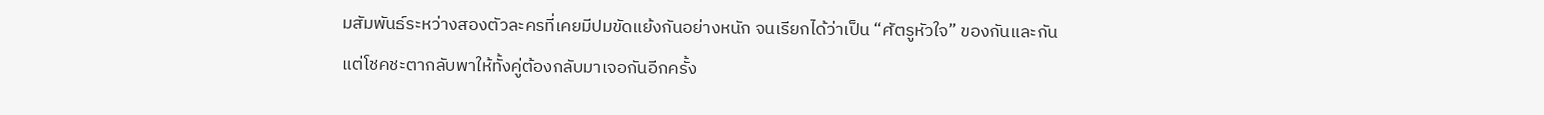มสัมพันธ์ระหว่างสองตัวละครที่เคยมีปมขัดแย้งกันอย่างหนัก จนเรียกได้ว่าเป็น “ศัตรูหัวใจ” ของกันและกัน แต่โชคชะตากลับพาให้ทั้งคู่ต้องกลับมาเจอกันอีกครั้ง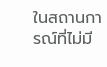ในสถานการณ์ที่ไม่มี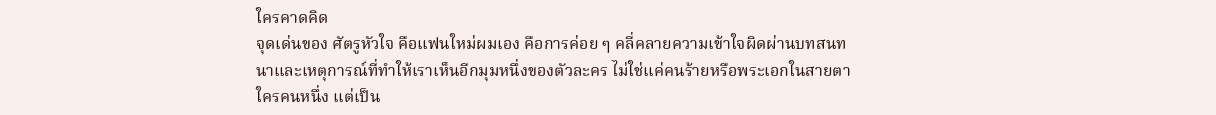ใครคาดคิด
จุดเด่นของ ศัตรูหัวใจ คือแฟนใหม่ผมเอง คือการค่อย ๆ คลี่คลายความเข้าใจผิดผ่านบทสนทนาและเหตุการณ์ที่ทำให้เราเห็นอีกมุมหนึ่งของตัวละคร ไม่ใช่แค่คนร้ายหรือพระเอกในสายตาใครคนหนึ่ง แต่เป็น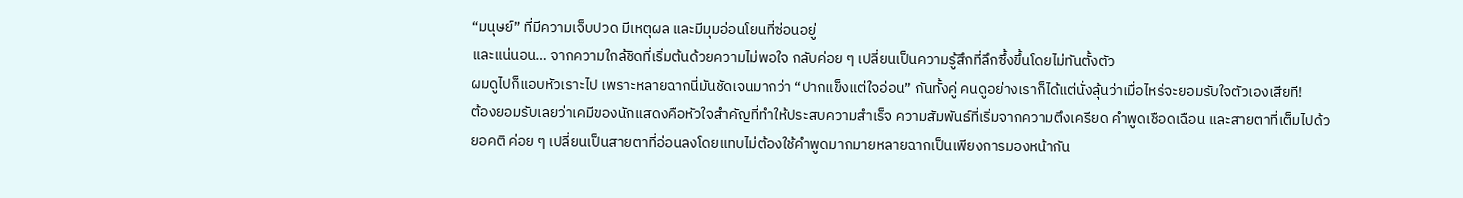“มนุษย์” ที่มีความเจ็บปวด มีเหตุผล และมีมุมอ่อนโยนที่ซ่อนอยู่
และแน่นอน… จากความใกล้ชิดที่เริ่มต้นด้วยความไม่พอใจ กลับค่อย ๆ เปลี่ยนเป็นความรู้สึกที่ลึกซึ้งขึ้นโดยไม่ทันตั้งตัว
ผมดูไปก็แอบหัวเราะไป เพราะหลายฉากนี่มันชัดเจนมากว่า “ปากแข็งแต่ใจอ่อน” กันทั้งคู่ คนดูอย่างเราก็ได้แต่นั่งลุ้นว่าเมื่อไหร่จะยอมรับใจตัวเองเสียที!
ต้องยอมรับเลยว่าเคมีของนักแสดงคือหัวใจสำคัญที่ทำให้ประสบความสำเร็จ ความสัมพันธ์ที่เริ่มจากความตึงเครียด คำพูดเชือดเฉือน และสายตาที่เต็มไปด้วยอคติ ค่อย ๆ เปลี่ยนเป็นสายตาที่อ่อนลงโดยแทบไม่ต้องใช้คำพูดมากมายหลายฉากเป็นเพียงการมองหน้ากัน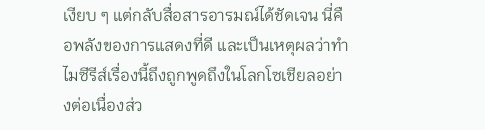เงียบ ๆ แต่กลับสื่อสารอารมณ์ได้ชัดเจน นี่คือพลังของการแสดงที่ดี และเป็นเหตุผลว่าทำไมซีรีส์เรื่องนี้ถึงถูกพูดถึงในโลกโซเชียลอย่างต่อเนื่องส่ว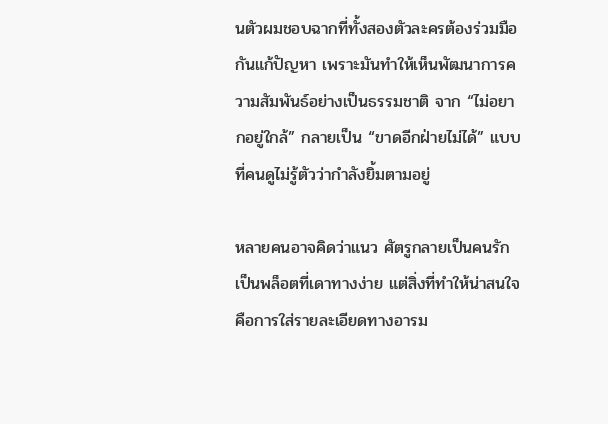นตัวผมชอบฉากที่ทั้งสองตัวละครต้องร่วมมือกันแก้ปัญหา เพราะมันทำให้เห็นพัฒนาการความสัมพันธ์อย่างเป็นธรรมชาติ จาก “ไม่อยากอยู่ใกล้” กลายเป็น “ขาดอีกฝ่ายไม่ได้” แบบที่คนดูไม่รู้ตัวว่ากำลังยิ้มตามอยู่

หลายคนอาจคิดว่าแนว ศัตรูกลายเป็นคนรัก เป็นพล็อตที่เดาทางง่าย แต่สิ่งที่ทำให้น่าสนใจ คือการใส่รายละเอียดทางอารม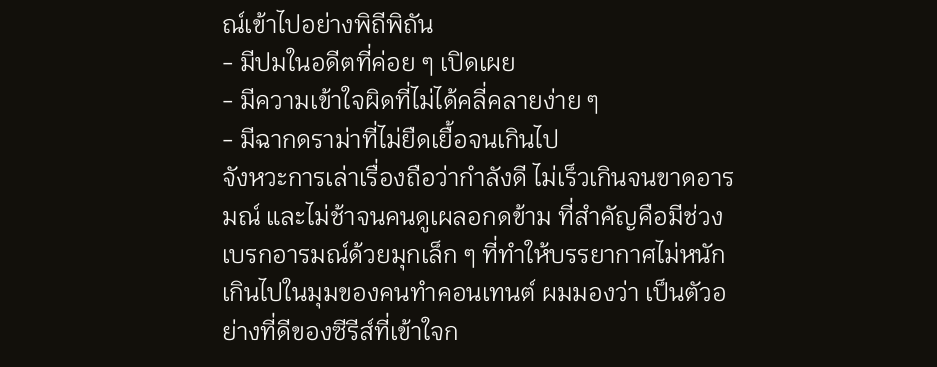ณ์เข้าไปอย่างพิถีพิถัน
- มีปมในอดีตที่ค่อย ๆ เปิดเผย
- มีความเข้าใจผิดที่ไม่ได้คลี่คลายง่าย ๆ
- มีฉากดราม่าที่ไม่ยืดเยื้อจนเกินไป
จังหวะการเล่าเรื่องถือว่ากำลังดี ไม่เร็วเกินจนขาดอารมณ์ และไม่ช้าจนคนดูเผลอกดข้าม ที่สำคัญคือมีช่วงเบรกอารมณ์ด้วยมุกเล็ก ๆ ที่ทำให้บรรยากาศไม่หนักเกินไปในมุมของคนทำคอนเทนต์ ผมมองว่า เป็นตัวอย่างที่ดีของซีรีส์ที่เข้าใจก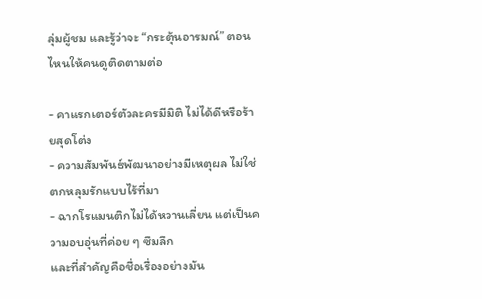ลุ่มผู้ชม และรู้ว่าจะ “กระตุ้นอารมณ์” ตอนไหนให้คนดูติดตามต่อ

- คาแรกเตอร์ตัวละครมีมิติ ไม่ได้ดีหรือร้ายสุดโต่ง
- ความสัมพันธ์พัฒนาอย่างมีเหตุผล ไม่ใช่ตกหลุมรักแบบไร้ที่มา
- ฉากโรแมนติกไม่ได้หวานเลี่ยน แต่เป็นความอบอุ่นที่ค่อย ๆ ซึมลึก
และที่สำคัญคือชื่อเรื่องอย่างมัน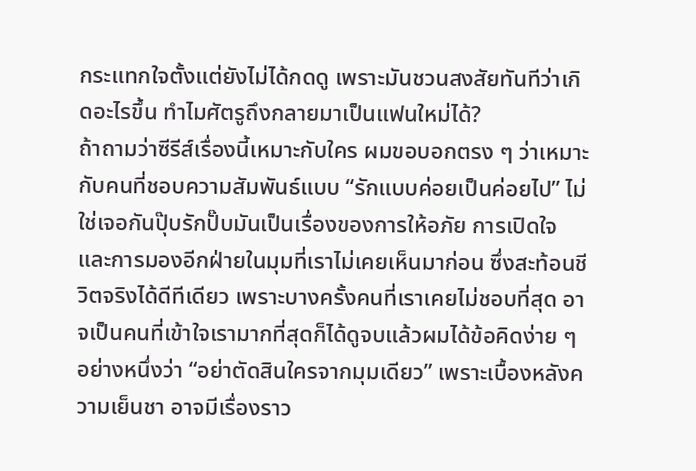กระแทกใจตั้งแต่ยังไม่ได้กดดู เพราะมันชวนสงสัยทันทีว่าเกิดอะไรขึ้น ทำไมศัตรูถึงกลายมาเป็นแฟนใหม่ได้?
ถ้าถามว่าซีรีส์เรื่องนี้เหมาะกับใคร ผมขอบอกตรง ๆ ว่าเหมาะกับคนที่ชอบความสัมพันธ์แบบ “รักแบบค่อยเป็นค่อยไป” ไม่ใช่เจอกันปุ๊บรักปั๊บมันเป็นเรื่องของการให้อภัย การเปิดใจ และการมองอีกฝ่ายในมุมที่เราไม่เคยเห็นมาก่อน ซึ่งสะท้อนชีวิตจริงได้ดีทีเดียว เพราะบางครั้งคนที่เราเคยไม่ชอบที่สุด อาจเป็นคนที่เข้าใจเรามากที่สุดก็ได้ดูจบแล้วผมได้ข้อคิดง่าย ๆ อย่างหนึ่งว่า “อย่าตัดสินใครจากมุมเดียว” เพราะเบื้องหลังความเย็นชา อาจมีเรื่องราว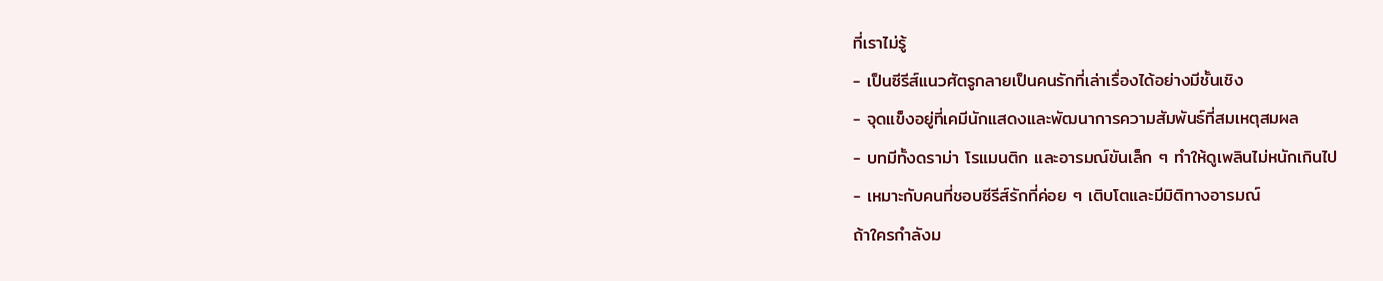ที่เราไม่รู้
- เป็นซีรีส์แนวศัตรูกลายเป็นคนรักที่เล่าเรื่องได้อย่างมีชั้นเชิง
- จุดแข็งอยู่ที่เคมีนักแสดงและพัฒนาการความสัมพันธ์ที่สมเหตุสมผล
- บทมีทั้งดราม่า โรแมนติก และอารมณ์ขันเล็ก ๆ ทำให้ดูเพลินไม่หนักเกินไป
- เหมาะกับคนที่ชอบซีรีส์รักที่ค่อย ๆ เติบโตและมีมิติทางอารมณ์
ถ้าใครกำลังม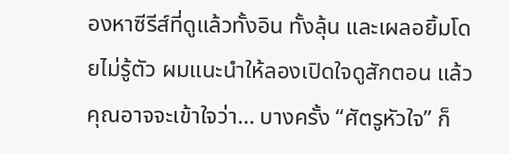องหาซีรีส์ที่ดูแล้วทั้งอิน ทั้งลุ้น และเผลอยิ้มโดยไม่รู้ตัว ผมแนะนำให้ลองเปิดใจดูสักตอน แล้วคุณอาจจะเข้าใจว่า… บางครั้ง “ศัตรูหัวใจ” ก็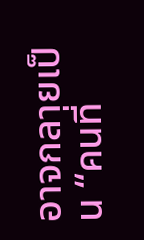อาจกลายเป็น “คนที่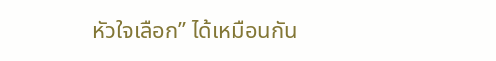หัวใจเลือก” ได้เหมือนกัน